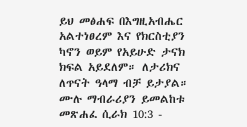ይህ መፅሐፍ በእግዚአብሔር አልተነፀረም እና የክርስቲያን ካኖን ወይም የአይሁድ ታናክ ክፍል አይደለም። ለታሪክና ለጥናት ዓላማ ብቻ ይታያል። ሙሉ ማብራሪያን ይመልከቱ መጽሐፈ ሲራክ 10:3 -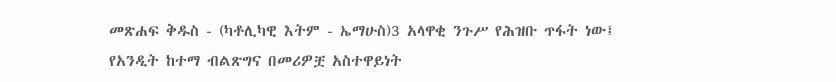መጽሐፍ ቅዱስ - (ካቶሊካዊ እትም - ኤማሁስ)3 አላዋቂ ንጉሥ የሕዝቡ ጥፋት ነው፤ የአንዲት ከተማ ብልጽግና በመሪዎቿ አስተዋይነት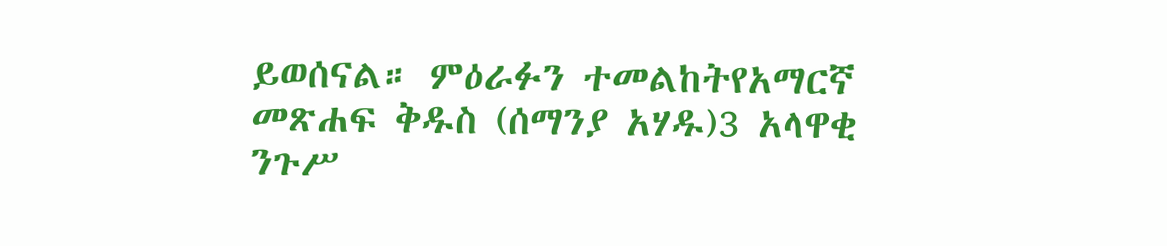ይወሰናል። ምዕራፉን ተመልከትየአማርኛ መጽሐፍ ቅዱስ (ሰማንያ አሃዱ)3 አላዋቂ ንጉሥ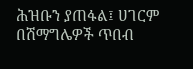ሕዝቡን ያጠፋል፤ ሀገርም በሽማግሌዎች ጥበብ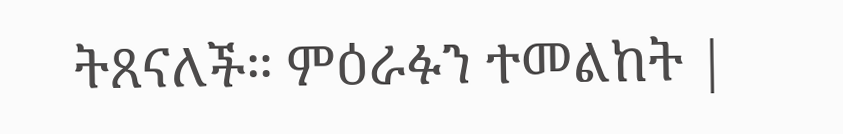ትጸናለች። ምዕራፉን ተመልከት |